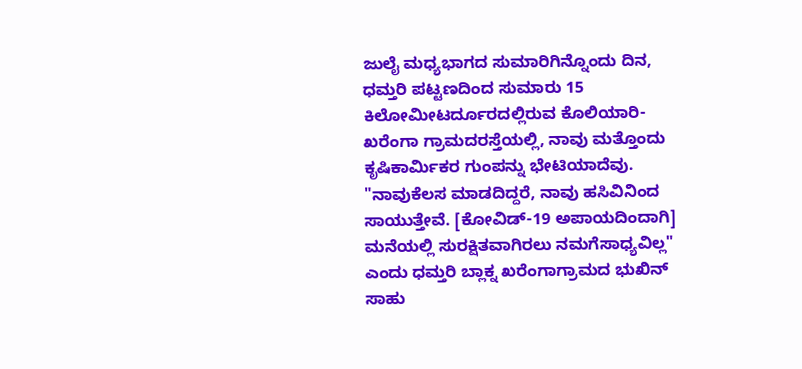ಜುಲೈ ಮಧ್ಯಭಾಗದ ಸುಮಾರಿಗಿನ್ನೊಂದು ದಿನ, ಧಮ್ತರಿ ಪಟ್ಟಣದಿಂದ ಸುಮಾರು 15 ಕಿಲೋಮೀಟರ್ದೂರದಲ್ಲಿರುವ ಕೊಲಿಯಾರಿ-ಖರೆಂಗಾ ಗ್ರಾಮದರಸ್ತೆಯಲ್ಲಿ, ನಾವು ಮತ್ತೊಂದು ಕೃಷಿಕಾರ್ಮಿಕರ ಗುಂಪನ್ನು ಭೇಟಿಯಾದೆವು. "ನಾವುಕೆಲಸ ಮಾಡದಿದ್ದರೆ, ನಾವು ಹಸಿವಿನಿಂದ ಸಾಯುತ್ತೇವೆ. [ಕೋವಿಡ್-19 ಅಪಾಯದಿಂದಾಗಿ] ಮನೆಯಲ್ಲಿ ಸುರಕ್ಷಿತವಾಗಿರಲು ನಮಗೆಸಾಧ್ಯವಿಲ್ಲ" ಎಂದು ಧಮ್ತರಿ ಬ್ಲಾಕ್ನ ಖರೆಂಗಾಗ್ರಾಮದ ಭುಖಿನ್ ಸಾಹು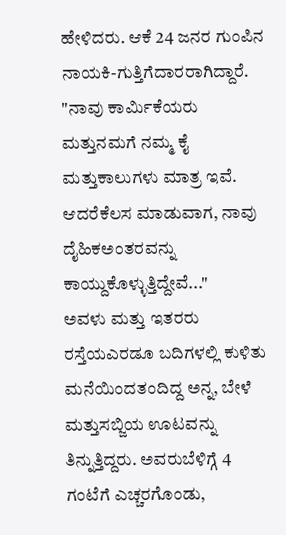ಹೇಳಿದರು. ಆಕೆ 24 ಜನರ ಗುಂಪಿನ ನಾಯಕಿ-ಗುತ್ತಿಗೆದಾರರಾಗಿದ್ದಾರೆ. "ನಾವು ಕಾರ್ಮಿಕೆಯರು ಮತ್ತುನಮಗೆ ನಮ್ಮ ಕೈ ಮತ್ತುಕಾಲುಗಳು ಮಾತ್ರ ಇವೆ. ಆದರೆಕೆಲಸ ಮಾಡುವಾಗ, ನಾವು ದೈಹಿಕಅಂತರವನ್ನು ಕಾಯ್ದುಕೊಳ್ಳುತ್ತಿದ್ದೇವೆ..."
ಅವಳು ಮತ್ತು ಇತರರು ರಸ್ತೆಯಎರಡೂ ಬದಿಗಳಲ್ಲಿ ಕುಳಿತು ಮನೆಯಿಂದತಂದಿದ್ದ ಅನ್ನ, ಬೇಳೆ ಮತ್ತುಸಬ್ಜಿಯ ಊಟವನ್ನು ತಿನ್ನುತ್ತಿದ್ದರು. ಅವರುಬೆಳಿಗ್ಗೆ 4 ಗಂಟೆಗೆ ಎಚ್ಚರಗೊಂಡು,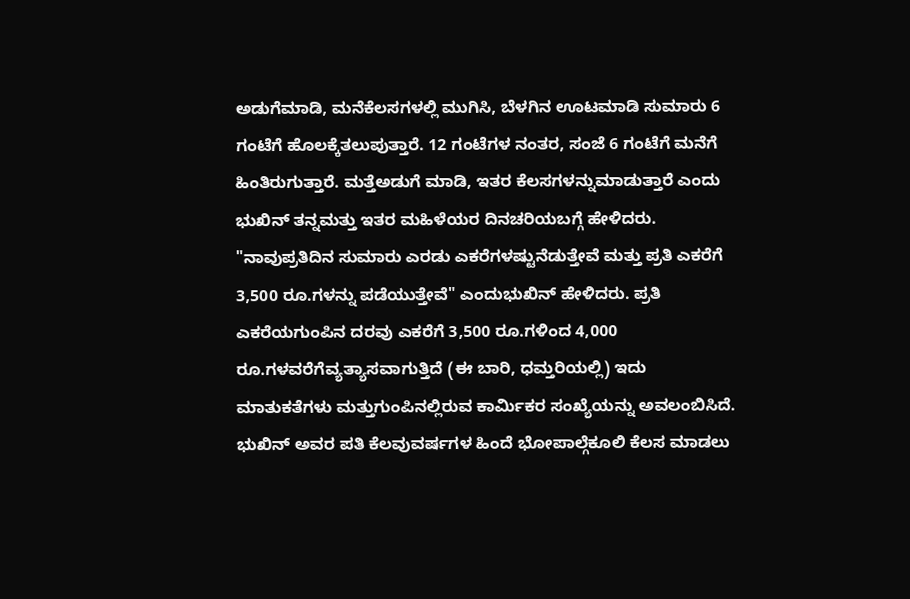ಅಡುಗೆಮಾಡಿ, ಮನೆಕೆಲಸಗಳಲ್ಲಿ ಮುಗಿಸಿ, ಬೆಳಗಿನ ಊಟಮಾಡಿ ಸುಮಾರು 6 ಗಂಟೆಗೆ ಹೊಲಕ್ಕೆತಲುಪುತ್ತಾರೆ. 12 ಗಂಟೆಗಳ ನಂತರ, ಸಂಜೆ 6 ಗಂಟೆಗೆ ಮನೆಗೆ ಹಿಂತಿರುಗುತ್ತಾರೆ. ಮತ್ತೆಅಡುಗೆ ಮಾಡಿ, ಇತರ ಕೆಲಸಗಳನ್ನುಮಾಡುತ್ತಾರೆ ಎಂದು ಭುಖಿನ್ ತನ್ನಮತ್ತು ಇತರ ಮಹಿಳೆಯರ ದಿನಚರಿಯಬಗ್ಗೆ ಹೇಳಿದರು.
"ನಾವುಪ್ರತಿದಿನ ಸುಮಾರು ಎರಡು ಎಕರೆಗಳಷ್ಟುನೆಡುತ್ತೇವೆ ಮತ್ತು ಪ್ರತಿ ಎಕರೆಗೆ 3,500 ರೂ.ಗಳನ್ನು ಪಡೆಯುತ್ತೇವೆ" ಎಂದುಭುಖಿನ್ ಹೇಳಿದರು. ಪ್ರತಿ ಎಕರೆಯಗುಂಪಿನ ದರವು ಎಕರೆಗೆ 3,500 ರೂ.ಗಳಿಂದ 4,000 ರೂ.ಗಳವರೆಗೆವ್ಯತ್ಯಾಸವಾಗುತ್ತಿದೆ (ಈ ಬಾರಿ, ಧಮ್ತರಿಯಲ್ಲಿ) ಇದು ಮಾತುಕತೆಗಳು ಮತ್ತುಗುಂಪಿನಲ್ಲಿರುವ ಕಾರ್ಮಿಕರ ಸಂಖ್ಯೆಯನ್ನು ಅವಲಂಬಿಸಿದೆ.
ಭುಖಿನ್ ಅವರ ಪತಿ ಕೆಲವುವರ್ಷಗಳ ಹಿಂದೆ ಭೋಪಾಲ್ಗೆಕೂಲಿ ಕೆಲಸ ಮಾಡಲು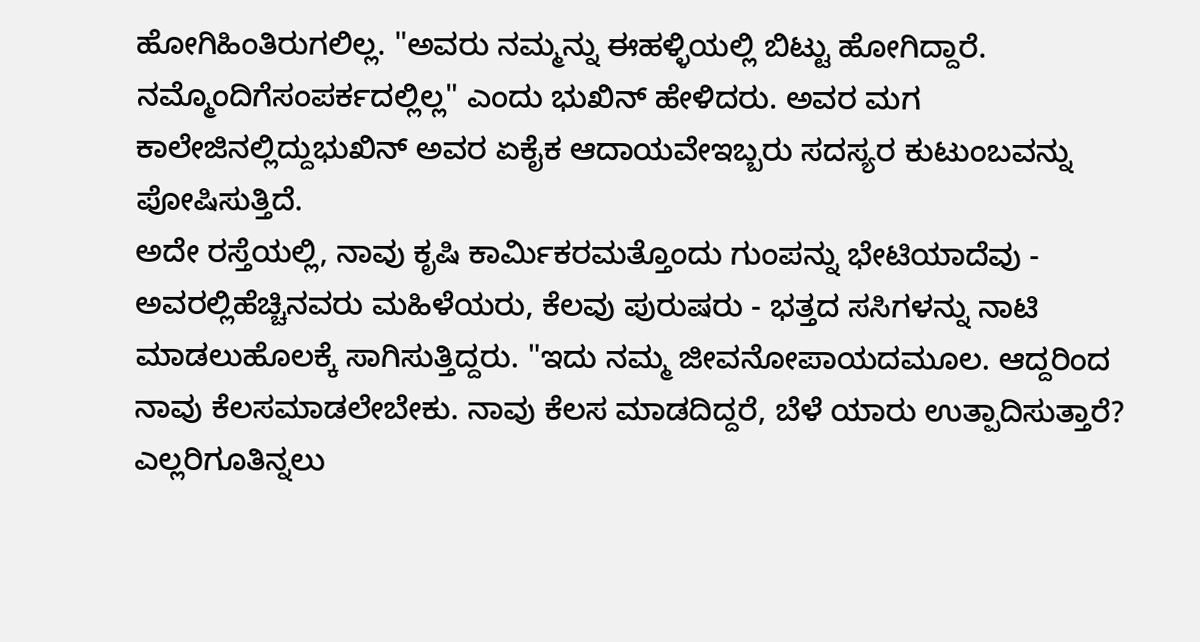ಹೋಗಿಹಿಂತಿರುಗಲಿಲ್ಲ. "ಅವರು ನಮ್ಮನ್ನು ಈಹಳ್ಳಿಯಲ್ಲಿ ಬಿಟ್ಟು ಹೋಗಿದ್ದಾರೆ. ನಮ್ಮೊಂದಿಗೆಸಂಪರ್ಕದಲ್ಲಿಲ್ಲ" ಎಂದು ಭುಖಿನ್ ಹೇಳಿದರು. ಅವರ ಮಗ ಕಾಲೇಜಿನಲ್ಲಿದ್ದುಭುಖಿನ್ ಅವರ ಏಕೈಕ ಆದಾಯವೇಇಬ್ಬರು ಸದಸ್ಯರ ಕುಟುಂಬವನ್ನು ಪೋಷಿಸುತ್ತಿದೆ.
ಅದೇ ರಸ್ತೆಯಲ್ಲಿ, ನಾವು ಕೃಷಿ ಕಾರ್ಮಿಕರಮತ್ತೊಂದು ಗುಂಪನ್ನು ಭೇಟಿಯಾದೆವು - ಅವರಲ್ಲಿಹೆಚ್ಚಿನವರು ಮಹಿಳೆಯರು, ಕೆಲವು ಪುರುಷರು - ಭತ್ತದ ಸಸಿಗಳನ್ನು ನಾಟಿ ಮಾಡಲುಹೊಲಕ್ಕೆ ಸಾಗಿಸುತ್ತಿದ್ದರು. "ಇದು ನಮ್ಮ ಜೀವನೋಪಾಯದಮೂಲ. ಆದ್ದರಿಂದ ನಾವು ಕೆಲಸಮಾಡಲೇಬೇಕು. ನಾವು ಕೆಲಸ ಮಾಡದಿದ್ದರೆ, ಬೆಳೆ ಯಾರು ಉತ್ಪಾದಿಸುತ್ತಾರೆ? ಎಲ್ಲರಿಗೂತಿನ್ನಲು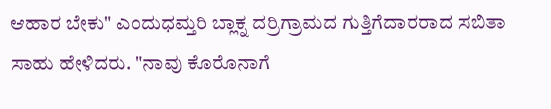ಆಹಾರ ಬೇಕು" ಎಂದುಧಮ್ತರಿ ಬ್ಲಾಕ್ನ ದರ್ರಿಗ್ರಾಮದ ಗುತ್ತಿಗೆದಾರರಾದ ಸಬಿತಾ ಸಾಹು ಹೇಳಿದರು. "ನಾವು ಕೊರೊನಾಗೆ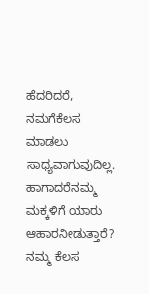ಹೆದರಿದರೆ, ನಮಗೆಕೆಲಸ ಮಾಡಲು ಸಾಧ್ಯವಾಗುವುದಿಲ್ಲ. ಹಾಗಾದರೆನಮ್ಮ ಮಕ್ಕಳಿಗೆ ಯಾರು ಆಹಾರನೀಡುತ್ತಾರೆ? ನಮ್ಮ ಕೆಲಸ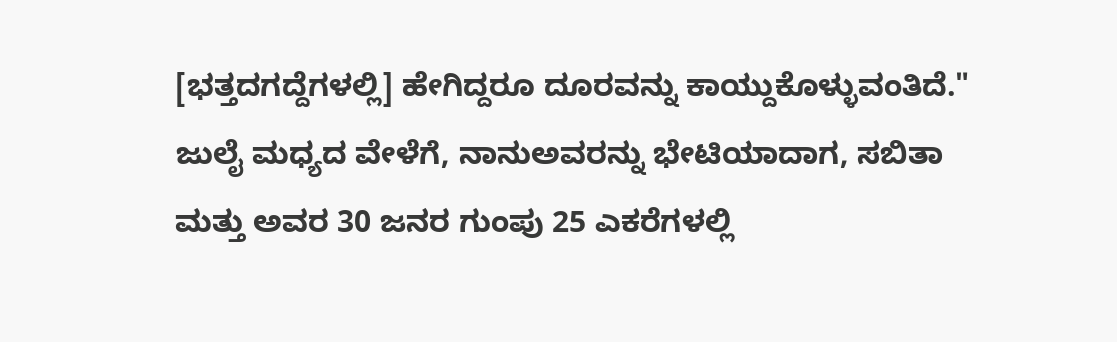[ಭತ್ತದಗದ್ದೆಗಳಲ್ಲಿ] ಹೇಗಿದ್ದರೂ ದೂರವನ್ನು ಕಾಯ್ದುಕೊಳ್ಳುವಂತಿದೆ." ಜುಲೈ ಮಧ್ಯದ ವೇಳೆಗೆ, ನಾನುಅವರನ್ನು ಭೇಟಿಯಾದಾಗ, ಸಬಿತಾ ಮತ್ತು ಅವರ 30 ಜನರ ಗುಂಪು 25 ಎಕರೆಗಳಲ್ಲಿ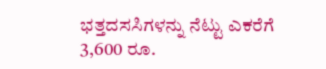ಭತ್ತದಸಸಿಗಳನ್ನು ನೆಟ್ಟು ಎಕರೆಗೆ 3,600 ರೂ.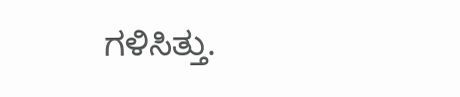ಗಳಿಸಿತ್ತು.